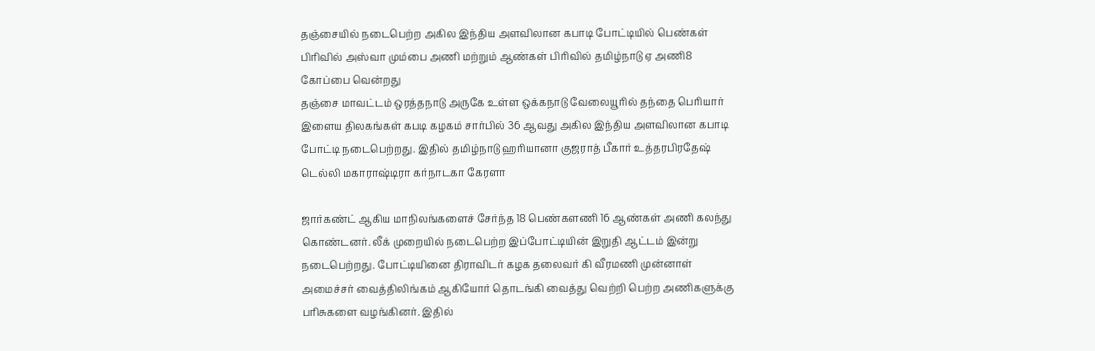தஞ்சையில் நடைபெற்ற அகில இந்திய அளவிலான கபாடி போட்டியில் பெண்கள் பிரிவில் அஸ்வா மும்பை அணி மற்றும் ஆண்கள் பிரிவில் தமிழ்நாடு ஏ அணி8 கோப்பை வென்றது
தஞ்சை மாவட்டம் ஒரத்தநாடு அருகே உள்ள ஒக்கநாடு வேலையூரில் தந்தை பெரியார் இளைய திலகங்கள் கபடி கழகம் சார்பில் 36 ஆவது அகில இந்திய அளவிலான கபாடி போட்டி நடைபெற்றது. இதில் தமிழ்நாடு ஹரியானா குஜராத் பீகார் உத்தரபிரதேஷ் டெல்லி மகாராஷ்டிரா கர்நாடகா கேரளா

ஜார்கண்ட் ஆகிய மாநிலங்களைச் சேர்ந்த 18 பெண்களணி 16 ஆண்கள் அணி கலந்து கொண்டனர். லீக் முறையில் நடைபெற்ற இப்போட்டியின் இறுதி ஆட்டம் இன்று நடைபெற்றது. போட்டியினை திராவிடர் கழக தலைவர் கி வீரமணி முன்னாள் அமைச்சர் வைத்திலிங்கம் ஆகியோர் தொடங்கி வைத்து வெற்றி பெற்ற அணிகளுக்கு பரிசுகளை வழங்கினர். இதில்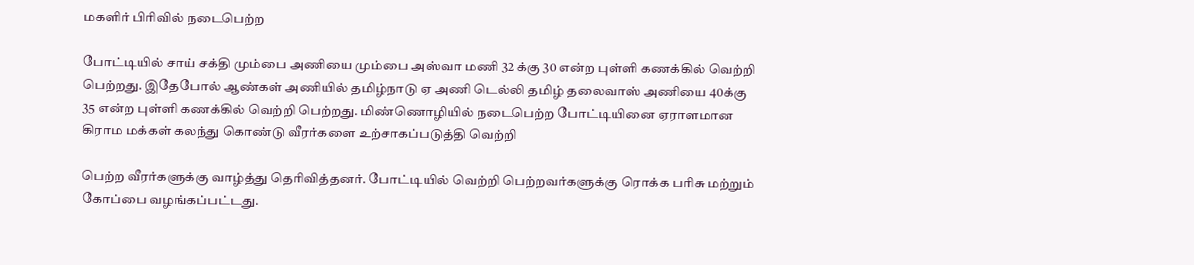மகளிர் பிரிவில் நடைபெற்ற

போட்டியில் சாய் சக்தி மும்பை அணியை மும்பை அஸ்வா மணி 32 க்கு 30 என்ற புள்ளி கணக்கில் வெற்றி பெற்றது. இதேபோல் ஆண்கள் அணியில் தமிழ்நாடு ஏ அணி டெல்லி தமிழ் தலைவாஸ் அணியை 40க்கு 35 என்ற புள்ளி கணக்கில் வெற்றி பெற்றது. மிண்ணொழியில் நடைபெற்ற போட்டியினை ஏராளமான கிராம மக்கள் கலந்து கொண்டு வீரர்களை உற்சாகப்படுத்தி வெற்றி

பெற்ற வீரர்களுக்கு வாழ்த்து தெரிவித்தனர். போட்டியில் வெற்றி பெற்றவர்களுக்கு ரொக்க பரிசு மற்றும் கோப்பை வழங்கப்பட்டது.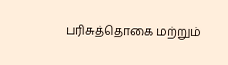பரிசுத்தொகை மற்றும்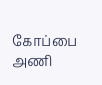கோப்பை அணி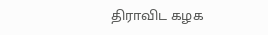திராவிட கழக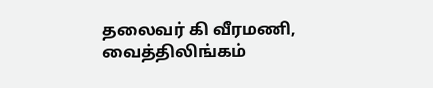தலைவர் கி வீரமணி, வைத்திலிங்கம்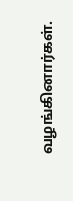வழங்கினார்கள்.